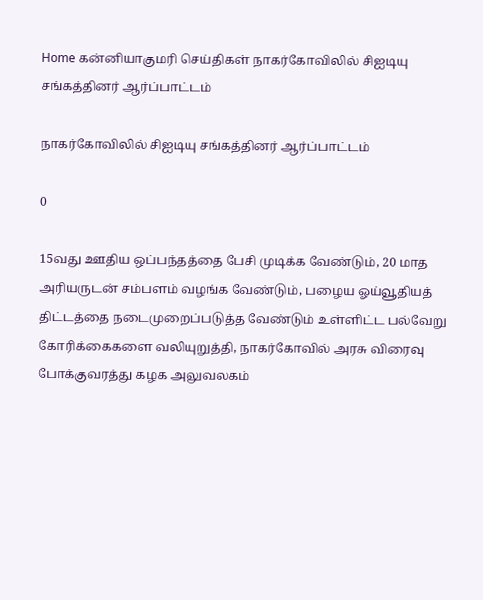Home கன்னியாகுமரி செய்திகள் நாகர்கோவிலில் சிஐடியு சங்கத்தினர் ஆர்ப்பாட்டம்

நாகர்கோவிலில் சிஐடியு சங்கத்தினர் ஆர்ப்பாட்டம்

0

15வது ஊதிய ஒப்பந்தத்தை பேசி முடிக்க வேண்டும், 20 மாத அரியருடன் சம்பளம் வழங்க வேண்டும், பழைய ஓய்வூதியத் திட்டத்தை நடைமுறைப்படுத்த வேண்டும் உள்ளிட்ட பல்வேறு கோரிக்கைகளை வலியுறுத்தி, நாகர்கோவில் அரசு விரைவு போக்குவரத்து கழக அலுவலகம்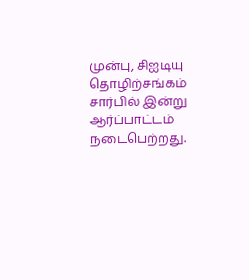முன்பு, சிஐடியு தொழிற்சங்கம் சார்பில் இன்று ஆர்ப்பாட்டம் நடைபெற்றது.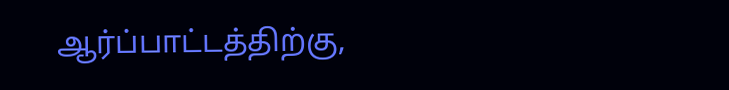ஆர்ப்பாட்டத்திற்கு,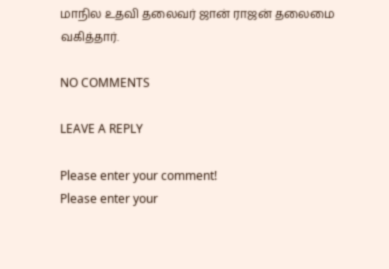மாநில உதவி தலைவர் ஜான் ராஜன் தலைமை வகித்தார்.

NO COMMENTS

LEAVE A REPLY

Please enter your comment!
Please enter your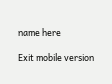name here

Exit mobile version